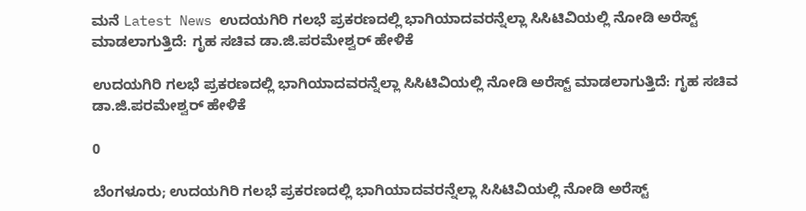ಮನೆ Latest News ಉದಯಗಿರಿ ಗಲಭೆ ಪ್ರಕರಣದಲ್ಲಿ ಭಾಗಿಯಾದವರನ್ನೆಲ್ಲಾ ಸಿಸಿಟಿವಿಯಲ್ಲಿ ನೋಡಿ ಅರೆಸ್ಟ್ ಮಾಡಲಾಗುತ್ತಿದೆ: ಗೃಹ ಸಚಿವ ಡಾ.ಜಿ.ಪರಮೇಶ್ವರ್ ಹೇಳಿಕೆ

ಉದಯಗಿರಿ ಗಲಭೆ ಪ್ರಕರಣದಲ್ಲಿ ಭಾಗಿಯಾದವರನ್ನೆಲ್ಲಾ ಸಿಸಿಟಿವಿಯಲ್ಲಿ ನೋಡಿ ಅರೆಸ್ಟ್ ಮಾಡಲಾಗುತ್ತಿದೆ: ಗೃಹ ಸಚಿವ ಡಾ.ಜಿ.ಪರಮೇಶ್ವರ್ ಹೇಳಿಕೆ

0

ಬೆಂಗಳೂರು; ಉದಯಗಿರಿ ಗಲಭೆ ಪ್ರಕರಣದಲ್ಲಿ ಭಾಗಿಯಾದವರನ್ನೆಲ್ಲಾ ಸಿಸಿಟಿವಿಯಲ್ಲಿ ನೋಡಿ ಅರೆಸ್ಟ್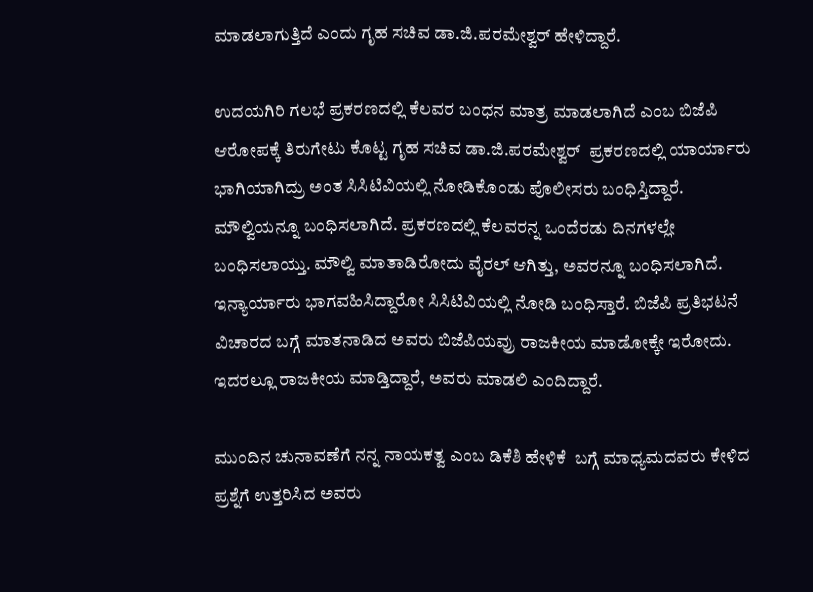ಮಾಡಲಾಗುತ್ತಿದೆ ಎಂದು ಗೃಹ ಸಚಿವ ಡಾ.ಜಿ.ಪರಮೇಶ್ವರ್ ಹೇಳಿದ್ದಾರೆ.

ಉದಯಗಿರಿ ಗಲಭೆ ಪ್ರಕರಣದಲ್ಲಿ ಕೆಲವರ ಬಂಧನ ಮಾತ್ರ ಮಾಡಲಾಗಿದೆ ಎಂಬ ಬಿಜೆಪಿ ಆರೋಪಕ್ಕೆ ತಿರುಗೇಟು ಕೊಟ್ಟ ಗೃಹ ಸಚಿವ ಡಾ.ಜಿ.ಪರಮೇಶ್ವರ್  ಪ್ರಕರಣದಲ್ಲಿ ಯಾರ್ಯಾರು ಭಾಗಿಯಾಗಿದ್ರು ಅಂತ ಸಿಸಿಟಿವಿಯಲ್ಲಿ ನೋಡಿಕೊಂಡು ಪೊಲೀಸರು ಬಂಧಿಸ್ತಿದ್ದಾರೆ. ಮೌಲ್ವಿಯನ್ನೂ ಬಂಧಿಸಲಾಗಿದೆ. ಪ್ರಕರಣದಲ್ಲಿ ಕೆಲವರನ್ನ ಒಂದೆರಡು ದಿನಗಳಲ್ಲೇ ಬಂಧಿಸಲಾಯ್ತು. ಮೌಲ್ವಿ ಮಾತಾಡಿರೋದು ವೈರಲ್ ಆಗಿತ್ತು, ಅವರನ್ನೂ ಬಂಧಿಸಲಾಗಿದೆ. ಇನ್ಯಾರ್ಯಾರು ಭಾಗವಹಿಸಿದ್ದಾರೋ ಸಿಸಿಟಿವಿಯಲ್ಲಿ ನೋಡಿ ಬಂಧಿಸ್ತಾರೆ. ಬಿಜೆಪಿ ಪ್ರತಿಭಟನೆ ವಿಚಾರದ ಬಗ್ಗೆ ಮಾತನಾಡಿದ ಅವರು ಬಿಜೆಪಿಯವ್ರು ರಾಜಕೀಯ ಮಾಡೋಕ್ಕೇ ಇರೋದು. ಇದರಲ್ಲೂ ರಾಜಕೀಯ ಮಾಡ್ತಿದ್ದಾರೆ, ಅವರು ಮಾಡಲಿ ಎಂದಿದ್ದಾರೆ.

ಮುಂದಿನ ಚುನಾವಣೆಗೆ ನನ್ನ ನಾಯಕತ್ವ ಎಂಬ ಡಿಕೆಶಿ ಹೇಳಿಕೆ  ಬಗ್ಗೆ ಮಾಧ್ಯಮದವರು ಕೇಳಿದ ಪ್ರಶ್ನೆಗೆ ಉತ್ತರಿಸಿದ ಅವರು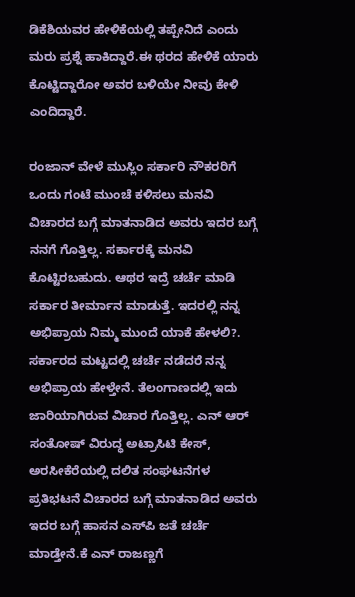ಡಿಕೆಶಿಯವರ ಹೇಳಿಕೆಯಲ್ಲಿ ತಪ್ಪೇನಿದೆ ಎಂದು ಮರು ಪ್ರಶ್ನೆ ಹಾಕಿದ್ದಾರೆ.ಈ ಥರದ ಹೇಳಿಕೆ ಯಾರು ಕೊಟ್ಟಿದ್ದಾರೋ ಅವರ ಬಳಿಯೇ ನೀವು ಕೇಳಿ ಎಂದಿದ್ದಾರೆ.

ರಂಜಾನ್ ವೇಳೆ ಮುಸ್ಲಿಂ ಸರ್ಕಾರಿ ನೌಕರರಿಗೆ ಒಂದು ಗಂಟೆ ಮುಂಚೆ ಕಳಿಸಲು ಮನವಿ ವಿಚಾರದ ಬಗ್ಗೆ ಮಾತನಾಡಿದ ಅವರು ಇದರ ಬಗ್ಗೆ ನನಗೆ ಗೊತ್ತಿಲ್ಲ. ಸರ್ಕಾರಕ್ಕೆ ಮನವಿ ಕೊಟ್ಟಿರಬಹುದು. ಆಥರ ಇದ್ರೆ ಚರ್ಚೆ ಮಾಡಿ ಸರ್ಕಾರ ತೀರ್ಮಾನ ಮಾಡುತ್ತೆ. ಇದರಲ್ಲಿ ನನ್ನ ಅಭಿಪ್ರಾಯ ನಿಮ್ಮ ಮುಂದೆ ಯಾಕೆ ಹೇಳಲಿ?. ಸರ್ಕಾರದ ಮಟ್ಟದಲ್ಲಿ ಚರ್ಚೆ ನಡೆದರೆ ನನ್ನ ಅಭಿಪ್ರಾಯ ಹೇಳ್ತೇನೆ. ತೆಲಂಗಾಣದಲ್ಲಿ ಇದು ಜಾರಿಯಾಗಿರುವ ವಿಚಾರ ಗೊತ್ತಿಲ್ಲ. ಎನ್ ಆರ್ ಸಂತೋಷ್ ವಿರುದ್ಧ ಅಟ್ರಾಸಿಟಿ ಕೇಸ್, ಅರಸೀಕೆರೆಯಲ್ಲಿ ದಲಿತ ಸಂಘಟನೆಗಳ ಪ್ರತಿಭಟನೆ ವಿಚಾರದ ಬಗ್ಗೆ ಮಾತನಾಡಿದ ಅವರು ಇದರ ಬಗ್ಗೆ ಹಾಸನ ಎಸ್‌ಪಿ ಜತೆ ಚರ್ಚೆ ಮಾಡ್ತೇನೆ.ಕೆ ಎನ್ ರಾಜಣ್ಣಗೆ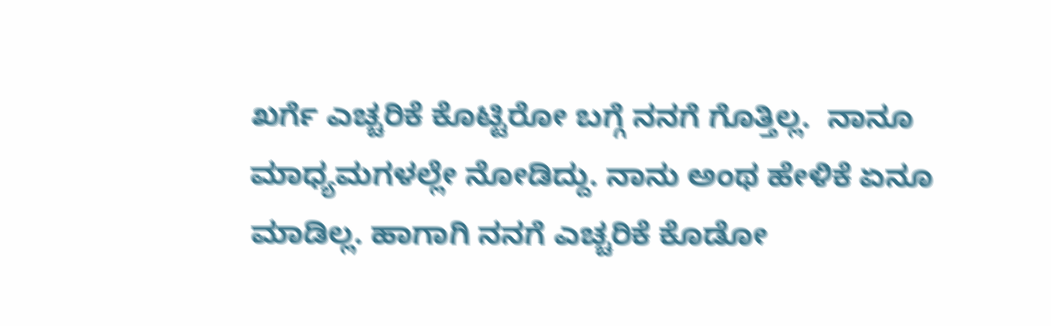ಖರ್ಗೆ ಎಚ್ಚರಿಕೆ ಕೊಟ್ಟಿರೋ ಬಗ್ಗೆ ನನಗೆ ಗೊತ್ತಿಲ್ಲ.  ನಾನೂ ಮಾಧ್ಯಮಗಳಲ್ಲೇ ನೋಡಿದ್ದು. ನಾನು ಅಂಥ ಹೇಳಿಕೆ ಏನೂ ಮಾಡಿಲ್ಲ. ಹಾಗಾಗಿ‌ ನನಗೆ ಎಚ್ಚರಿಕೆ ಕೊಡೋ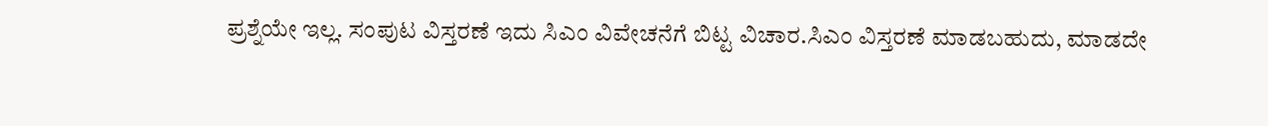ಪ್ರಶ್ನೆಯೇ ಇಲ್ಲ. ಸಂಪುಟ ವಿಸ್ತರಣೆ ಇದು ಸಿಎಂ ವಿವೇಚನೆಗೆ ಬಿಟ್ಟ ವಿಚಾರ.ಸಿಎಂ ವಿಸ್ತರಣೆ ಮಾಡಬಹುದು, ಮಾಡದೇ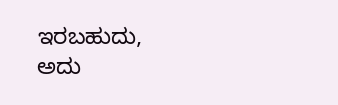ಇರಬಹುದು, ಅದು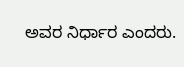ಅವರ ನಿರ್ಧಾರ ಎಂದರು.